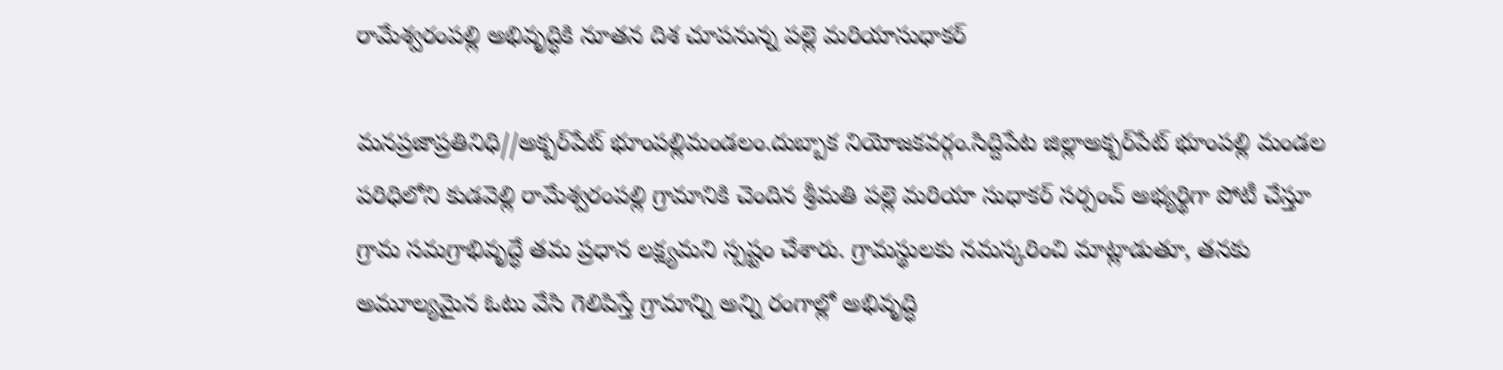రామేశ్వరంపల్లి అభివృద్ధికి నూతన దిశ చూపనున్న పల్లె మరియాసుధాకర్

మనప్రజాప్రతినిధి//అక్బర్‌పేట్ భూంపల్లిమండలం.దుబ్బాక నియోజకవర్గం.సిద్దిపేట జిల్లాఅక్బర్‌పేట్ భూంపల్లి మండల పరిధిలోని కుడవెల్లి రామేశ్వరంపల్లి గ్రామానికి చెందిన శ్రీమతి పల్లె మరియా సుధాకర్ సర్పంచ్ అభ్యర్థిగా పోటీ చేస్తూ గ్రామ సమగ్రాభివృద్ధే తమ ప్రధాన లక్ష్యమని స్పష్టం చేశారు. గ్రామస్థులకు నమస్కరించి మాట్లాడుతూ, తనకు అమూల్యమైన ఓటు వేసి గెలిపిస్తే గ్రామాన్ని అన్ని రంగాల్లో అభివృద్ధి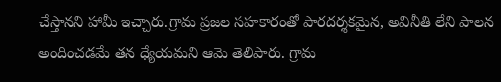చేస్తానని హామీ ఇచ్చారు.గ్రామ ప్రజల సహకారంతో పారదర్శకమైన, అవినీతి లేని పాలన అందించడమే తన ధ్యేయమని ఆమె తెలిపారు. గ్రామ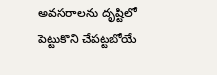అవసరాలను దృష్టిలో పెట్టుకొని చేపట్టబోయే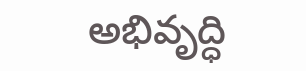అభివృద్ధి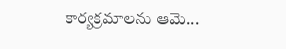కార్యక్రమాలను ఆమె...